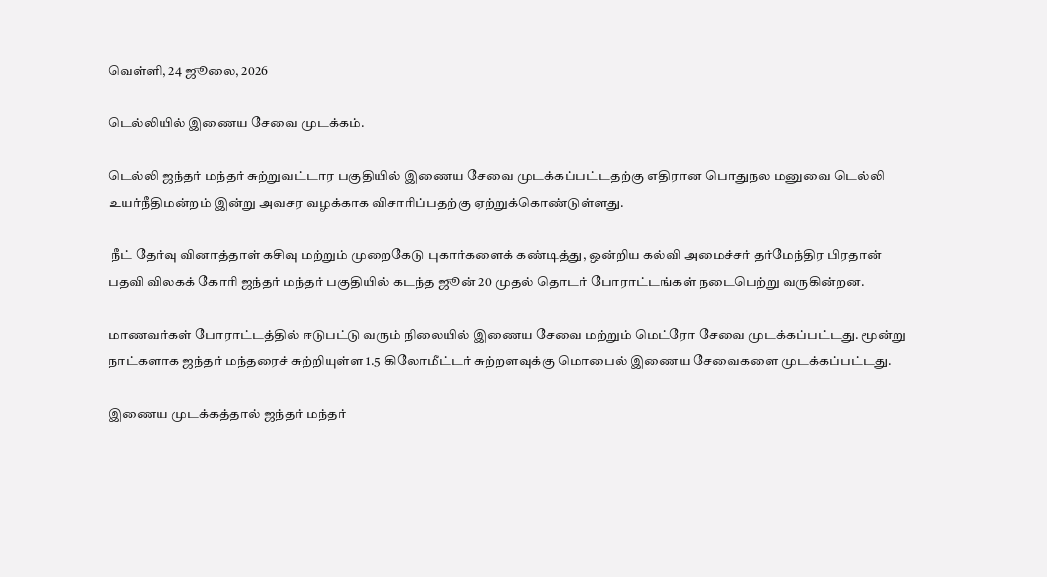வெள்ளி, 24 ஜூலை, 2026

டெல்லியில் இணைய சேவை முடக்கம்.

டெல்லி ஜந்தர் மந்தர் சுற்றுவட்டார பகுதியில் இணைய சேவை முடக்கப்பட்டதற்கு எதிரான பொதுநல மனுவை டெல்லி உயர்நீதிமன்றம் இன்று அவசர வழக்காக விசாரிப்பதற்கு ஏற்றுக்கொண்டுள்ளது.

 நீட் தேர்வு வினாத்தாள் கசிவு மற்றும் முறைகேடு புகார்களைக் கண்டித்து, ஒன்றிய கல்வி அமைச்சர் தர்மேந்திர பிரதான் பதவி விலகக் கோரி ஜந்தர் மந்தர் பகுதியில் கடந்த ஜூன் 20 முதல் தொடர் போராட்டங்கள் நடைபெற்று வருகின்றன.

மாணவர்கள் போராட்டத்தில் ஈடுபட்டு வரும் நிலையில் இணைய சேவை மற்றும் மெட்ரோ சேவை முடக்கப்பட்டது. மூன்று நாட்களாக ஜந்தர் மந்தரைச் சுற்றியுள்ள 1.5 கிலோமீட்டர் சுற்றளவுக்கு மொபைல் இணைய சேவைகளை முடக்கப்பட்டது.

இணைய முடக்கத்தால் ஜந்தர் மந்தர்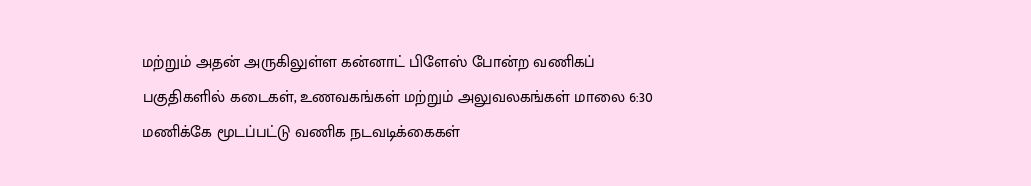மற்றும் அதன் அருகிலுள்ள கன்னாட் பிளேஸ் போன்ற வணிகப் பகுதிகளில் கடைகள், உணவகங்கள் மற்றும் அலுவலகங்கள் மாலை 6:30 மணிக்கே மூடப்பட்டு வணிக நடவடிக்கைகள்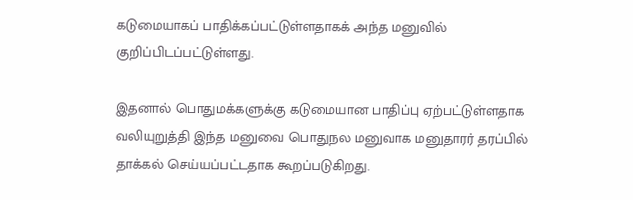கடுமையாகப் பாதிக்கப்பட்டுள்ளதாகக் அந்த மனுவில் குறிப்பிடப்பட்டுள்ளது.

இதனால் பொதுமக்களுக்கு கடுமையான பாதிப்பு ஏற்பட்டுள்ளதாக வலியுறுத்தி இந்த மனுவை பொதுநல மனுவாக மனுதாரர் தரப்பில் தாக்கல் செய்யப்பட்டதாக கூறப்படுகிறது.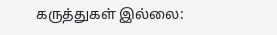கருத்துகள் இல்லை: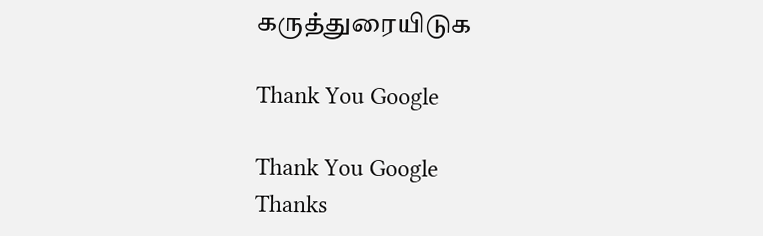கருத்துரையிடுக

Thank You Google

Thank You Google
Thanks